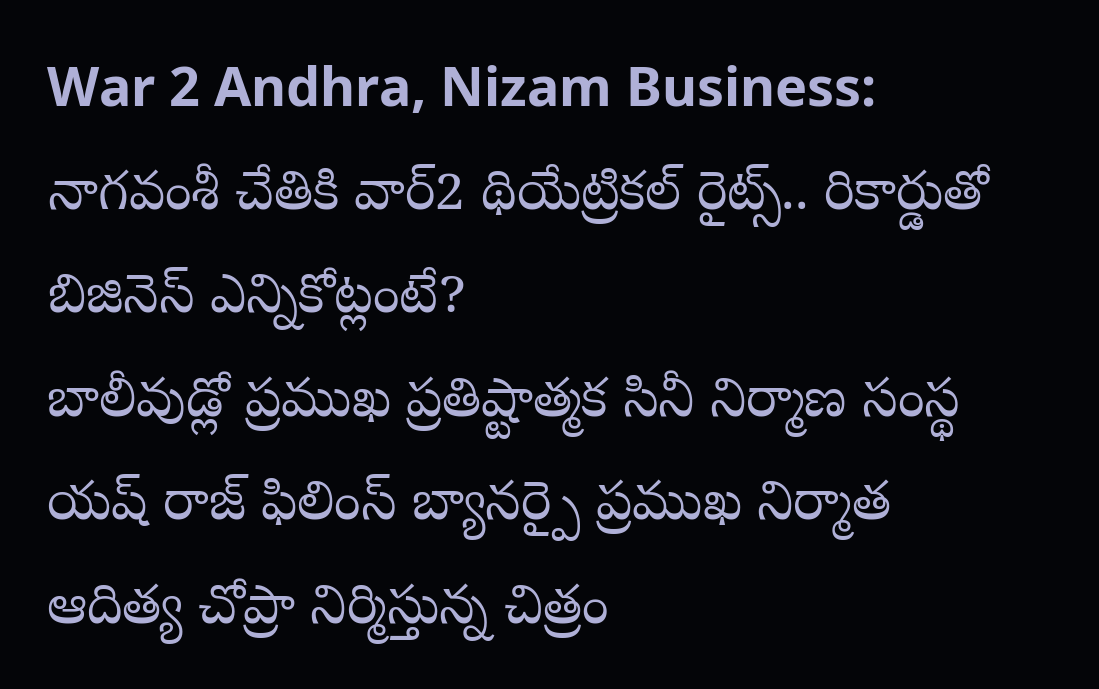War 2 Andhra, Nizam Business: నాగవంశీ చేతికి వార్2 థియేట్రికల్ రైట్స్.. రికార్డుతో బిజినెస్ ఎన్నికోట్లంటే?
బాలీవుడ్లో ప్రముఖ ప్రతిష్టాత్మక సినీ నిర్మాణ సంస్థ యష్ రాజ్ ఫిలింస్ బ్యానర్పై ప్రముఖ నిర్మాత ఆదిత్య చోప్రా నిర్మిస్తున్న చిత్రం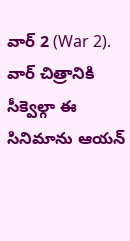వార్ 2 (War 2). వార్ చిత్రానికి సీక్వెల్గా ఈ సినిమాను ఆయన్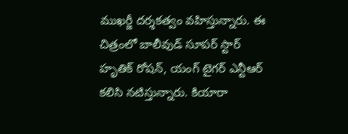ముఖర్జీ దర్శకత్వం వహిస్తున్నారు. ఈ చిత్రంలో బాలీవుడ్ సూపర్ స్టార్ హృతిక్ రోషన్, యంగ్ టైగర్ ఎన్టీఆర్ కలిసి నటిస్తున్నారు. కియారా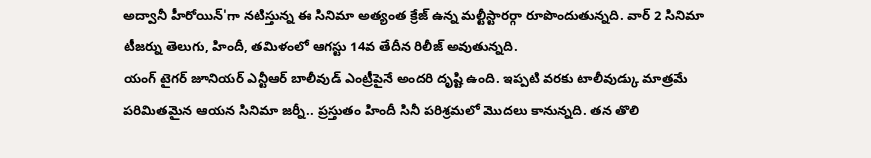అద్వానీ హీరోయిన్'గా నటిస్తున్న ఈ సినిమా అత్యంత క్రేజ్ ఉన్న మల్టీస్టారర్గా రూపొందుతున్నది. వార్ 2 సినిమా టీజర్ను తెలుగు, హిందీ, తమిళంలో ఆగస్టు 14వ తేదీన రిలీజ్ అవుతున్నది.
యంగ్ టైగర్ జూనియర్ ఎన్టీఆర్ బాలీవుడ్ ఎంట్రీపైనే అందరి దృష్టి ఉంది. ఇప్పటి వరకు టాలీవుడ్కు మాత్రమే పరిమితమైన ఆయన సినిమా జర్నీ.. ప్రస్తుతం హిందీ సినీ పరిశ్రమలో మొదలు కానున్నది. తన తొలి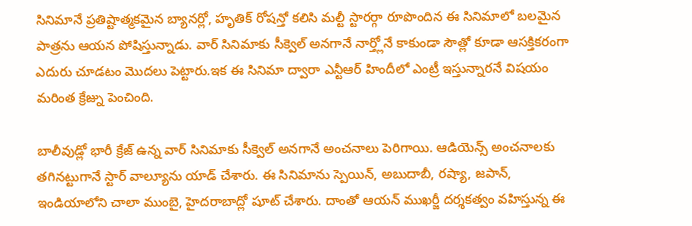సినిమానే ప్రతిష్టాత్మకమైన బ్యానర్లో, హృతిక్ రోషన్తో కలిసి మల్టీ స్టారర్గా రూపొందిన ఈ సినిమాలో బలమైన పాత్రను ఆయన పోషిస్తున్నాడు. వార్ సినిమాకు సీక్వెల్ అనగానే నార్త్లోనే కాకుండా సౌత్లో కూడా ఆసక్తికరంగా ఎదురు చూడటం మొదలు పెట్టారు.ఇక ఈ సినిమా ద్వారా ఎన్టీఆర్ హిందీలో ఎంట్రీ ఇస్తున్నారనే విషయం మరింత క్రేజ్ను పెంచింది.

బాలీవుడ్లో భారీ క్రేజ్ ఉన్న వార్ సినిమాకు సీక్వెల్ అనగానే అంచనాలు పెరిగాయి. ఆడియెన్స్ అంచనాలకు తగినట్టుగానే స్టార్ వాల్యూను యాడ్ చేశారు. ఈ సినిమాను స్పెయిన్, అబుదాబీ, రష్యా, జపాన్, ఇండియాలోని చాలా ముంబై, హైదరాబాద్లో షూట్ చేశారు. దాంతో ఆయన్ ముఖర్జీ దర్శకత్వం వహిస్తున్న ఈ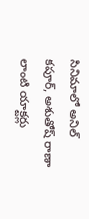సినిమాలో అనిల్ కపూర్, అశుతోష్ రాణా లాంటి యాక్టర్లు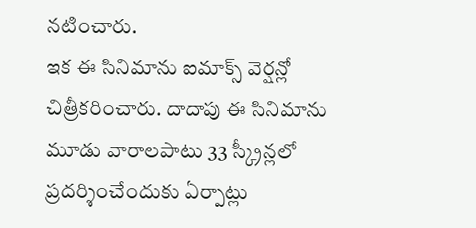నటించారు.
ఇక ఈ సినిమాను ఐమాక్స్ వెర్షన్లో చిత్రీకరించారు. దాదాపు ఈ సినిమాను మూడు వారాలపాటు 33 స్క్రీన్లలో ప్రదర్శించేందుకు ఏర్పాట్లు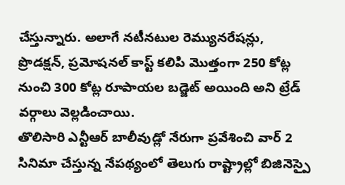చేస్తున్నారు. అలాగే నటీనటుల రెమ్యునరేషన్లు, ప్రొడక్షన్, ప్రమోషనల్ కాస్ట్ కలిపి మొత్తంగా 250 కోట్ల నుంచి 300 కోట్ల రూపాయల బడ్జెట్ అయింది అని ట్రేడ్ వర్గాలు వెల్లడించాయి.
తొలిసారి ఎన్టీఆర్ బాలీవుడ్లో నేరుగా ప్రవేశించి వార్ 2 సినిమా చేస్తున్న నేపథ్యంలో తెలుగు రాష్ట్రాల్లో బిజినెస్పై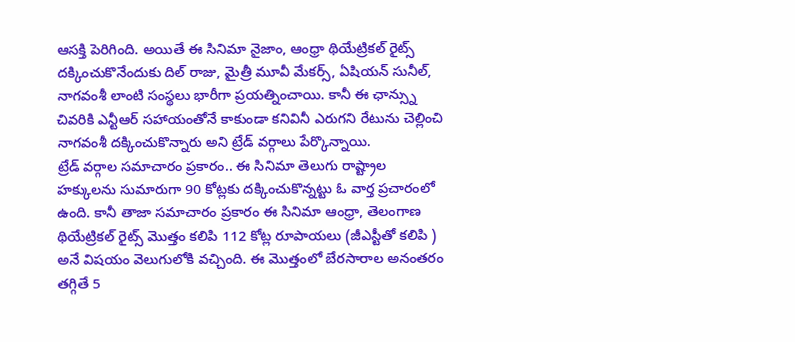ఆసక్తి పెరిగింది. అయితే ఈ సినిమా నైజాం, ఆంధ్రా థియేట్రికల్ రైట్స్ దక్కించుకొనేందుకు దిల్ రాజు, మైత్రీ మూవీ మేకర్స్, ఏషియన్ సునీల్, నాగవంశీ లాంటి సంస్థలు భారీగా ప్రయత్నించాయి. కానీ ఈ ఛాన్స్ను చివరికి ఎన్టీఆర్ సహాయంతోనే కాకుండా కనివినీ ఎరుగని రేటును చెల్లించి నాగవంశీ దక్కించుకొన్నారు అని ట్రేడ్ వర్గాలు పేర్కొన్నాయి.
ట్రేడ్ వర్గాల సమాచారం ప్రకారం.. ఈ సినిమా తెలుగు రాష్ట్రాల హక్కులను సుమారుగా 90 కోట్లకు దక్కించుకొన్నట్టు ఓ వార్త ప్రచారంలో ఉంది. కానీ తాజా సమాచారం ప్రకారం ఈ సినిమా ఆంధ్రా, తెలంగాణ థియేట్రికల్ రైట్స్ మొత్తం కలిపి 112 కోట్ల రూపాయలు (జీఎస్టీతో కలిపి ) అనే విషయం వెలుగులోకి వచ్చింది. ఈ మొత్తంలో బేరసారాల అనంతరం తగ్గితే 5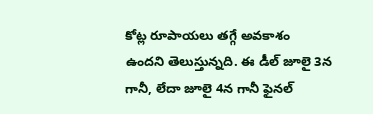కోట్ల రూపాయలు తగ్గే అవకాశం ఉందని తెలుస్తున్నది. ఈ డీల్ జూలై 3న గానీ, లేదా జూలై 4న గానీ ఫైనల్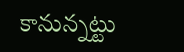కానున్నట్టు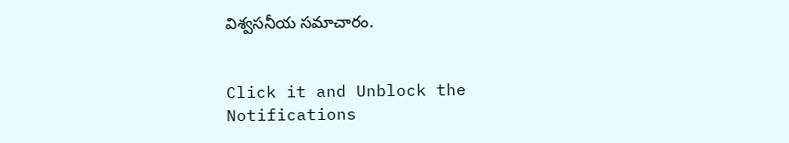విశ్వసనీయ సమాచారం.


Click it and Unblock the Notifications